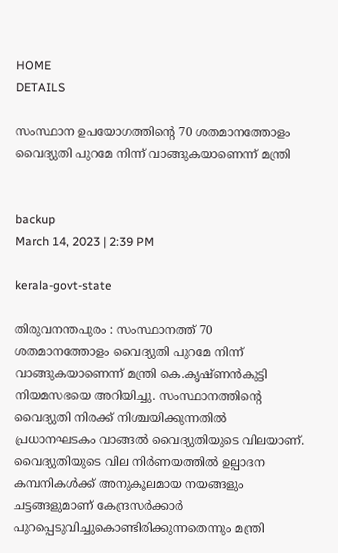HOME
DETAILS

സംസ്ഥാന ഉപയോഗത്തിന്റെ 70 ശതമാനത്തോളം വൈദ്യുതി പുറമേ നിന്ന് വാങ്ങുകയാണെന്ന് മന്ത്രി


backup
March 14, 2023 | 2:39 PM

kerala-govt-state

തിരുവനന്തപുരം : സംസ്ഥാനത്ത് 70 ശതമാനത്തോളം വൈദ്യുതി പുറമേ നിന്ന് വാങ്ങുകയാണെന്ന് മന്ത്രി കെ.കൃഷ്ണന്‍കുട്ടി നിയമസഭയെ അറിയിച്ചു. സംസ്ഥാനത്തിന്റെ വൈദ്യുതി നിരക്ക് നിശ്ചയിക്കുന്നതില്‍ പ്രധാനഘടകം വാങ്ങല്‍ വൈദ്യുതിയുടെ വിലയാണ്. വൈദ്യുതിയുടെ വില നിര്‍ണയത്തില്‍ ഉല്പാദന കമ്പനികള്‍ക്ക് അനുകൂലമായ നയങ്ങളും ചട്ടങ്ങളുമാണ് കേന്ദ്രസര്‍ക്കാര്‍ പുറപ്പെടുവിച്ചുകൊണ്ടിരിക്കുന്നതെന്നും മന്ത്രി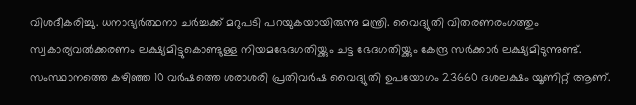വിശദീകരിച്ചു. ധനാഭ്യര്‍ത്ഥനാ ചര്‍ച്ചക്ക് മറുപടി പറയുകയായിരുന്നു മന്ത്രി. വൈദ്യുതി വിതരണരംഗത്തും സ്വകാര്യവല്‍ക്കരണം ലക്ഷ്യമിട്ടുകൊണ്ടുള്ള നിയമഭേദഗതിയ്ക്കും ചട്ട ഭേദഗതിയ്ക്കും കേന്ദ്ര സര്‍ക്കാര്‍ ലക്ഷ്യമിടുന്നുണ്ട്. സംസ്ഥാനത്തെ കഴിഞ്ഞ 10 വര്‍ഷത്തെ ശരാശരി പ്രതിവര്‍ഷ വൈദ്യുതി ഉപയോഗം 23660 ദശലക്ഷം യൂണിറ്റ് ആണ്.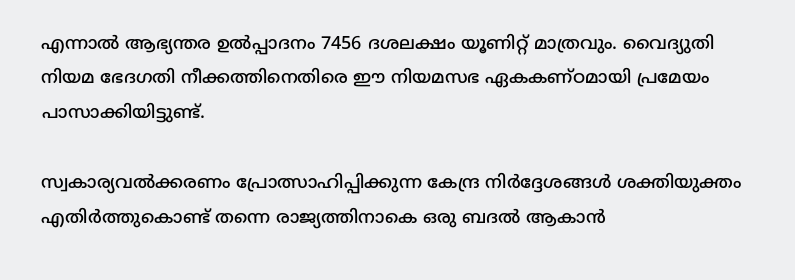എന്നാല്‍ ആഭ്യന്തര ഉല്‍പ്പാദനം 7456 ദശലക്ഷം യൂണിറ്റ് മാത്രവും. വൈദ്യുതി നിയമ ഭേദഗതി നീക്കത്തിനെതിരെ ഈ നിയമസഭ ഏകകണ്ഠമായി പ്രമേയം പാസാക്കിയിട്ടുണ്ട്.

സ്വകാര്യവല്‍ക്കരണം പ്രോത്സാഹിപ്പിക്കുന്ന കേന്ദ്ര നിര്‍ദ്ദേശങ്ങള്‍ ശക്തിയുക്തം എതിര്‍ത്തുകൊണ്ട് തന്നെ രാജ്യത്തിനാകെ ഒരു ബദല്‍ ആകാന്‍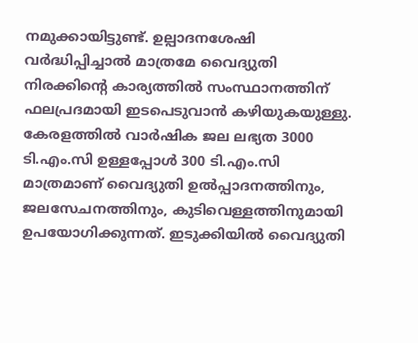നമുക്കായിട്ടുണ്ട്. ഉല്പാദനശേഷി വര്‍ദ്ധിപ്പിച്ചാല്‍ മാത്രമേ വൈദ്യുതി നിരക്കിന്റെ കാര്യത്തില്‍ സംസ്ഥാനത്തിന് ഫലപ്രദമായി ഇടപെടുവാന്‍ കഴിയുകയുള്ളു. കേരളത്തില്‍ വാര്‍ഷിക ജല ലഭ്യത 3000 ടി.എം.സി ഉള്ളപ്പോള്‍ 300 ടി.എം.സി മാത്രമാണ് വൈദ്യുതി ഉല്‍പ്പാദനത്തിനും, ജലസേചനത്തിനും, കുടിവെള്ളത്തിനുമായി ഉപയോഗിക്കുന്നത്. ഇടുക്കിയില്‍ വൈദ്യുതി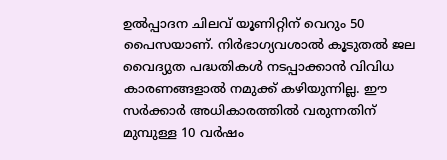ഉല്‍പ്പാദന ചിലവ് യൂണിറ്റിന് വെറും 50 പൈസയാണ്. നിര്‍ഭാഗ്യവശാല്‍ കൂടുതല്‍ ജല വൈദ്യുത പദ്ധതികള്‍ നടപ്പാക്കാന്‍ വിവിധ കാരണങ്ങളാല്‍ നമുക്ക് കഴിയുന്നില്ല. ഈ സര്‍ക്കാര്‍ അധികാരത്തില്‍ വരുന്നതിന് മുമ്പുള്ള 10 വര്‍ഷം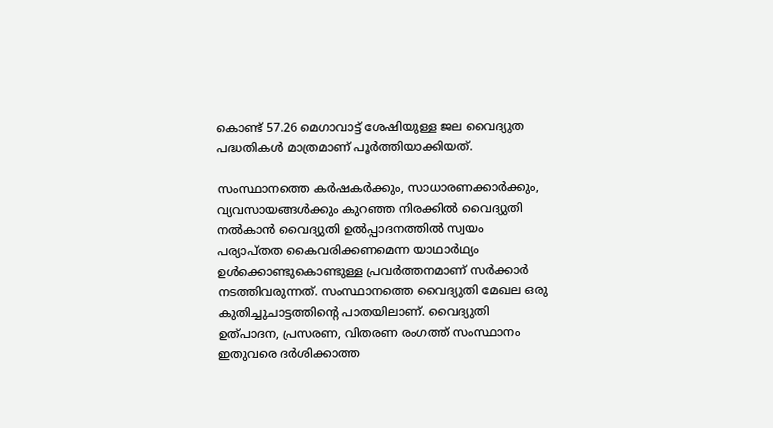കൊണ്ട് 57.26 മെഗാവാട്ട് ശേഷിയുള്ള ജല വൈദ്യുത പദ്ധതികള്‍ മാത്രമാണ് പൂര്‍ത്തിയാക്കിയത്.

സംസ്ഥാനത്തെ കര്‍ഷകര്‍ക്കും, സാധാരണക്കാര്‍ക്കും, വ്യവസായങ്ങള്‍ക്കും കുറഞ്ഞ നിരക്കില്‍ വൈദ്യുതി നല്‍കാന്‍ വൈദ്യുതി ഉല്‍പ്പാദനത്തില്‍ സ്വയം പര്യാപ്തത കൈവരിക്കണമെന്ന യാഥാര്‍ഥ്യം ഉള്‍ക്കൊണ്ടുകൊണ്ടുള്ള പ്രവര്‍ത്തനമാണ് സര്‍ക്കാര്‍ നടത്തിവരുന്നത്. സംസ്ഥാനത്തെ വൈദ്യുതി മേഖല ഒരു കുതിച്ചുചാട്ടത്തിന്റെ പാതയിലാണ്. വൈദ്യുതി ഉത്പാദന, പ്രസരണ, വിതരണ രംഗത്ത് സംസ്ഥാനം ഇതുവരെ ദര്‍ശിക്കാത്ത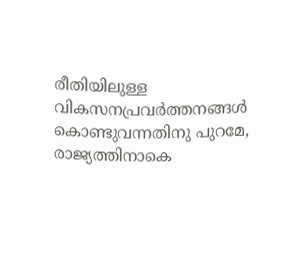രീതിയിലുള്ള വികസനപ്രവര്‍ത്തനങ്ങള്‍ കൊണ്ടുവന്നതിനു പുറമേ, രാജ്യത്തിനാകെ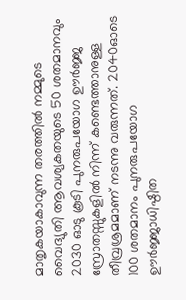മാതൃകയാകാവുന്ന തരത്തില്‍ നമ്മുടെ വൈദ്യുതി ആവശ്യകതയുടെ 50 ശതമാനവും 2030 ഓടു കൂടി പുനരുപയോഗ ഊര്‍ജ്ജ സ്രോതസ്സുകളില്‍ നിന്ന് കണ്ടെത്താനുള്ള തീവ്രശ്രമമാണ് നടന്നു വരുന്നത്. 2040ഓടെ 100 ശതമാനം പുനരുപയോഗ ഊര്‍ജ്ജാധിഷ്ഠിത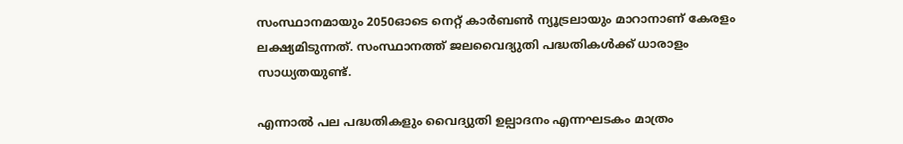സംസ്ഥാനമായും 2050ഓടെ നെറ്റ് കാര്‍ബണ്‍ ന്യൂട്രലായും മാറാനാണ് കേരളം ലക്ഷ്യമിടുന്നത്. സംസ്ഥാനത്ത് ജലവൈദ്യുതി പദ്ധതികള്‍ക്ക് ധാരാളം സാധ്യതയുണ്ട്.

എന്നാല്‍ പല പദ്ധതികളും വൈദ്യുതി ഉല്പാദനം എന്നഘടകം മാത്രം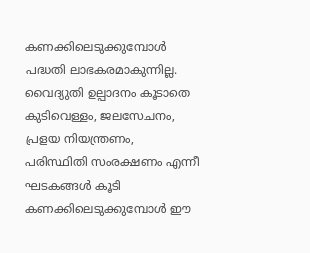കണക്കിലെടുക്കുമ്പോള്‍ പദ്ധതി ലാഭകരമാകുന്നില്ല. വൈദ്യുതി ഉല്പാദനം കൂടാതെ കുടിവെള്ളം, ജലസേചനം, പ്രളയ നിയന്ത്രണം, പരിസ്ഥിതി സംരക്ഷണം എന്നീ ഘടകങ്ങള്‍ കൂടി കണക്കിലെടുക്കുമ്പോള്‍ ഈ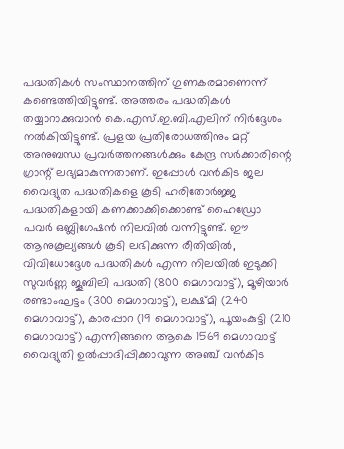പദ്ധതികള്‍ സംസ്ഥാനത്തിന് ഗുണകരമാണെന്ന് കണ്ടെത്തിയിട്ടുണ്ട്. അത്തരം പദ്ധതികള്‍ തയ്യാറാക്കുവാന്‍ കെ.എസ്.ഇ.ബി.എലിന് നിര്‍ദ്ദേശം നല്‍കിയിട്ടുണ്ട്. പ്രളയ പ്രതിരോധത്തിനും മറ്റ് അനുബന്ധ പ്രവര്‍ത്തനങ്ങള്‍ക്കും കേന്ദ്ര സര്‍ക്കാരിന്റെ ഗ്രാന്റ് ലഭ്യമാകുന്നതാണ്. ഇപ്പോള്‍ വന്‍കിട ജല വൈദ്യുത പദ്ധതികളെ കൂടി ഹരിതോര്‍ജ്ജ പദ്ധതികളായി കണക്കാക്കിക്കൊണ്ട് ഹൈഡ്രോ പവര്‍ ഒബ്ലിഗേഷന്‍ നിലവില്‍ വന്നിട്ടുണ്ട്. ഈ ആനുകൂല്യങ്ങള്‍ കൂടി ലഭിക്കുന്ന രീതിയില്‍, വിവിധോദ്ദേശ പദ്ധതികള്‍ എന്ന നിലയില്‍ ഇടുക്കി സുവര്‍ണ്ണ ജൂബിലി പദ്ധതി (800 മെഗാവാട്ട്), മൂഴിയാര്‍ രണ്ടാംഘട്ടം (300 മെഗാവാട്ട്), ലക്ഷ്മി (240 മെഗാവാട്ട്), കാരപ്പാറ (19 മെഗാവാട്ട്), പൂയംകുട്ടി (210 മെഗാവാട്ട്) എന്നിങ്ങനെ ആകെ 1569 മെഗാവാട്ട് വൈദ്യുതി ഉല്‍പ്പാദിപ്പിക്കാവുന്ന അഞ്ച് വന്‍കിട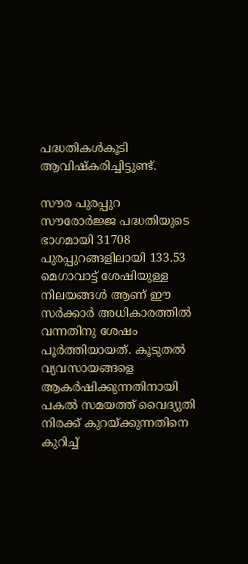പദ്ധതികള്‍കൂടി ആവിഷ്‌കരിച്ചിട്ടുണ്ട്.

സൗര പുരപ്പുറ സൗരോര്‍ജ്ജ പദ്ധതിയുടെ ഭാഗമായി 31708 പുരപ്പുറങ്ങളിലായി 133.53 മെഗാവാട്ട് ശേഷിയുള്ള നിലയങ്ങള്‍ ആണ് ഈ സര്‍ക്കാര്‍ അധികാരത്തില്‍ വന്നതിനു ശേഷം പൂര്‍ത്തിയായത്. കൂടുതല്‍ വ്യവസായങ്ങളെ ആകര്‍ഷിക്കുന്നതിനായി പകല്‍ സമയത്ത് വൈദ്യുതി നിരക്ക് കുറയ്ക്കുന്നതിനെ കുറിച്ച്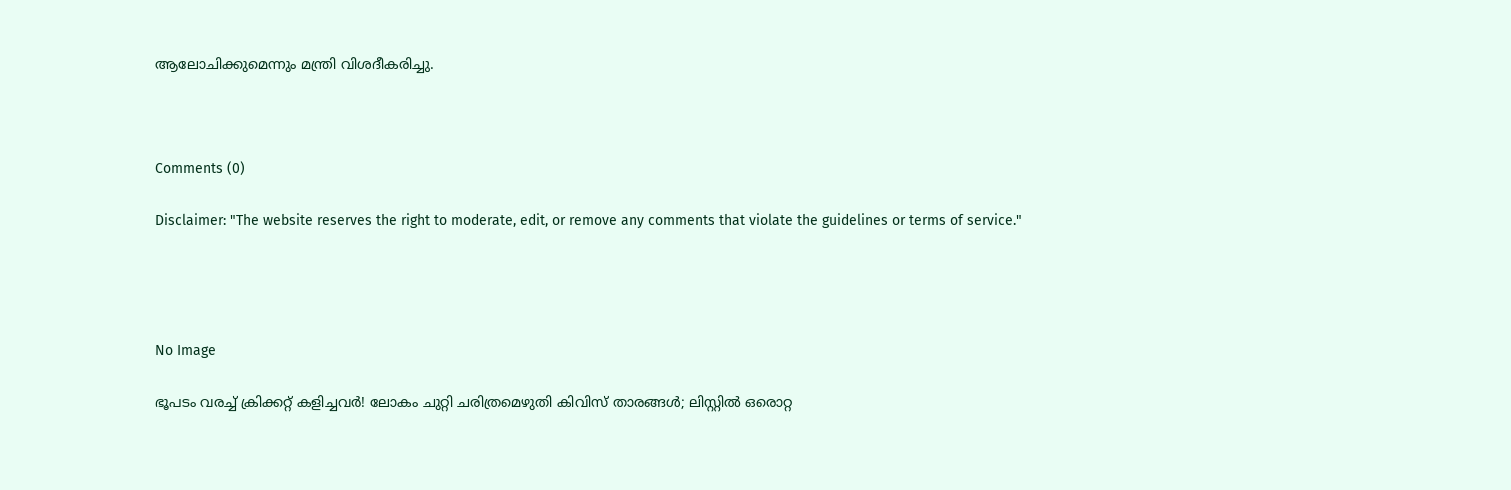ആലോചിക്കുമെന്നും മന്ത്രി വിശദീകരിച്ചു.



Comments (0)

Disclaimer: "The website reserves the right to moderate, edit, or remove any comments that violate the guidelines or terms of service."




No Image

ഭൂപടം വരച്ച് ക്രിക്കറ്റ് കളിച്ചവർ! ലോകം ചുറ്റി ചരിത്രമെഴുതി കിവിസ് താരങ്ങൾ; ലിസ്റ്റിൽ ഒരൊറ്റ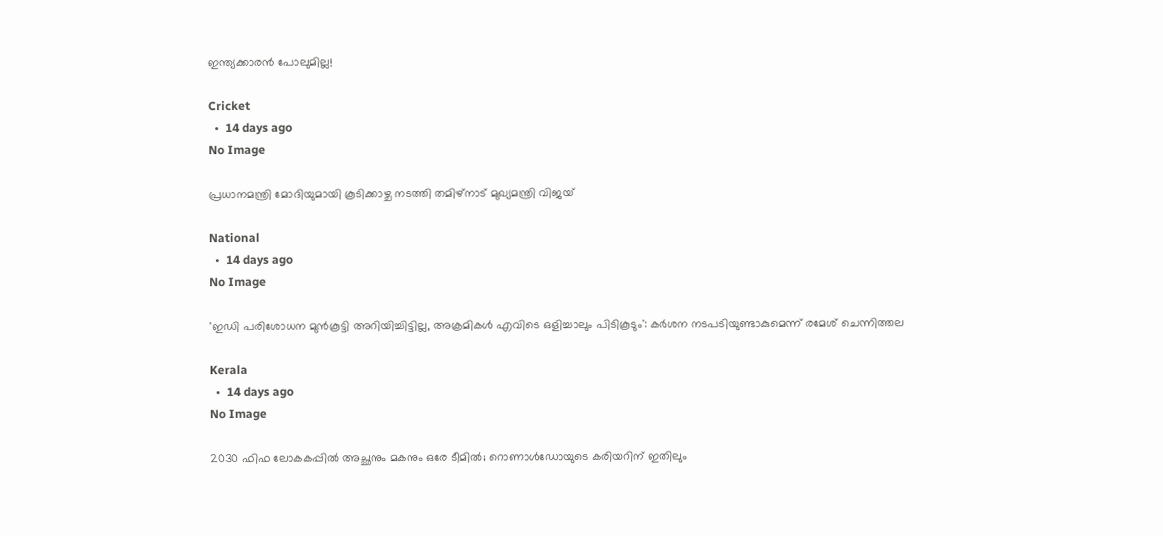ഇന്ത്യക്കാരൻ പോലുമില്ല!

Cricket
  •  14 days ago
No Image

പ്രധാനമന്ത്രി മോദിയുമായി കൂടിക്കാഴ്ച നടത്തി തമിഴ്‌നാട് മുഖ്യമന്ത്രി വിജയ്

National
  •  14 days ago
No Image

'ഇഡി പരിശോധന മുൻകൂട്ടി അറിയിച്ചിട്ടില്ല, അക്രമികൾ എവിടെ ഒളിച്ചാലും പിടികൂടും': കർശന നടപടിയുണ്ടാകുമെന്ന് രമേശ് ചെന്നിത്തല

Kerala
  •  14 days ago
No Image

2030 ഫിഫ ലോകകപ്പിൽ അച്ഛനും മകനും ഒരേ ടീമിൽ; റൊണാൾഡോയുടെ കരിയറിന് ഇതിലും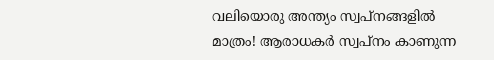വലിയൊരു അന്ത്യം സ്വപ്നങ്ങളിൽ മാത്രം! ആരാധകർ സ്വപ്നം കാണുന്ന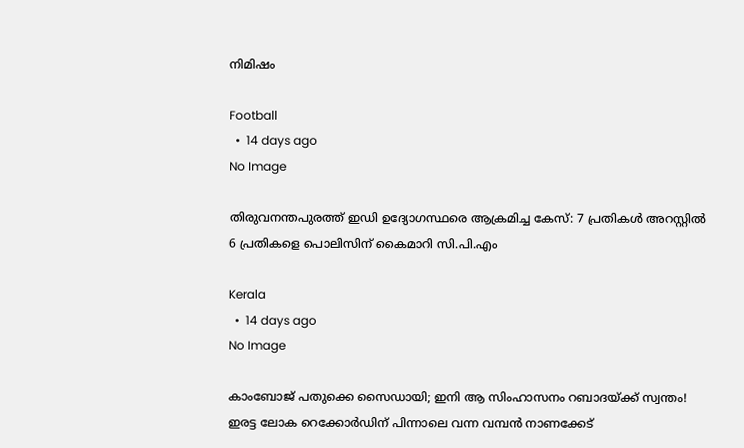നിമിഷം

Football
  •  14 days ago
No Image

തിരുവനന്തപുരത്ത് ഇഡി ഉദ്യോഗസ്ഥരെ ആക്രമിച്ച കേസ്: 7 പ്രതികള്‍ അറസ്റ്റില്‍ 6 പ്രതികളെ പൊലിസിന് കൈമാറി സി.പി.എം

Kerala
  •  14 days ago
No Image

കാംബോജ് പതുക്കെ സൈഡായി; ഇനി ആ സിംഹാസനം റബാദയ്ക്ക് സ്വന്തം! ഇരട്ട ലോക റെക്കോർഡിന് പിന്നാലെ വന്ന വമ്പൻ നാണക്കേട്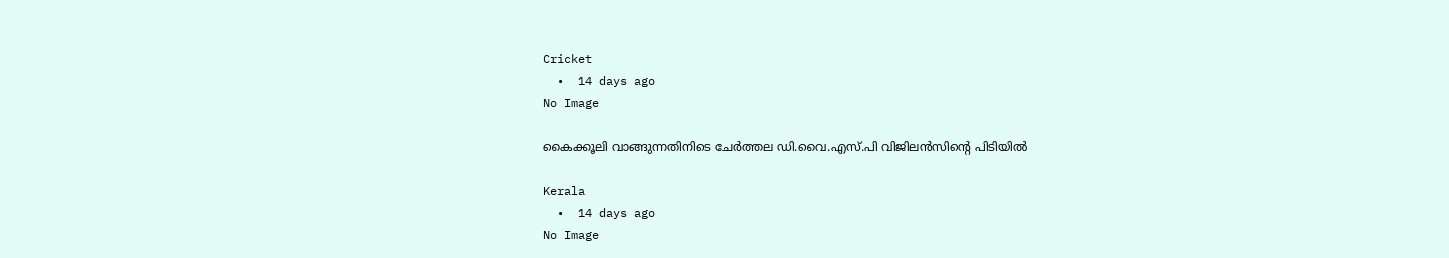Cricket
  •  14 days ago
No Image

കൈക്കൂലി വാങ്ങുന്നതിനിടെ ചേര്‍ത്തല ഡി.വൈ.എസ്.പി വിജിലന്‍സിന്റെ പിടിയില്‍

Kerala
  •  14 days ago
No Image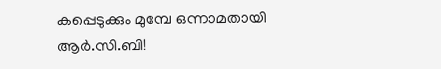കപ്പെടുക്കും മുമ്പേ ഒന്നാമതായി ആർ.സി.ബി!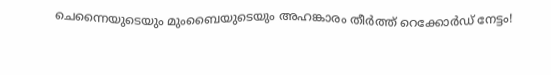ചെന്നൈയുടെയും മുംബൈയുടെയും അഹങ്കാരം തീർത്ത് റെക്കോർഡ് നേട്ടം!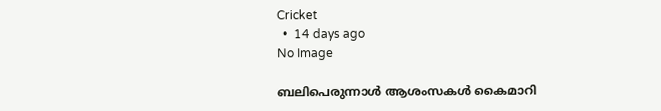Cricket
  •  14 days ago
No Image

ബലിപെരുന്നാള്‍ ആശംസകള്‍ കൈമാറി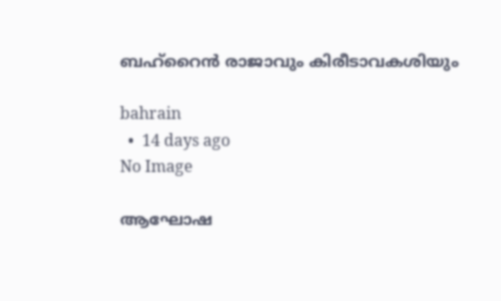ബഹ്‌റൈന്‍ രാജാവും കിരീടാവകശിയും

bahrain
  •  14 days ago
No Image

ആഘോഷ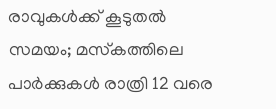രാവുകള്‍ക്ക് കൂടുതല്‍ സമയം; മസ്‌കത്തിലെ പാര്‍ക്കുകള്‍ രാത്രി 12 വരെ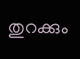തുറക്കും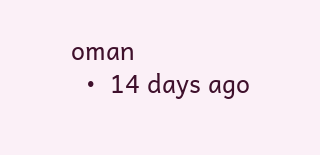oman
  •  14 days ago